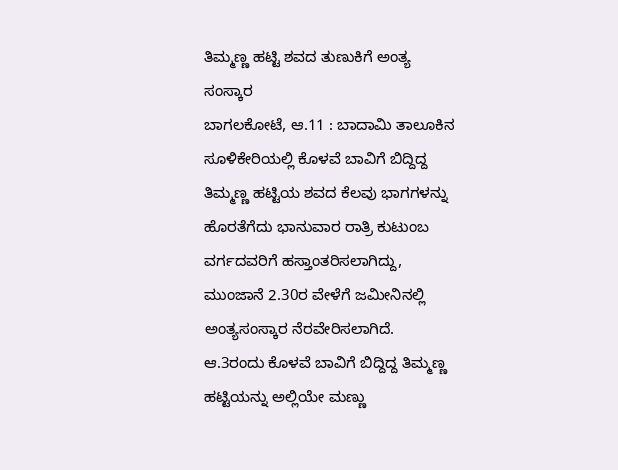ತಿಮ್ಮಣ್ಣ ಹಟ್ಟಿ ಶವದ ತುಣುಕಿಗೆ ಅಂತ್ಯ ಸಂಸ್ಕಾರ
ಬಾಗಲಕೋಟೆ, ಆ.11 : ಬಾದಾಮಿ ತಾಲೂಕಿನ ಸೂಳಿಕೇರಿಯಲ್ಲಿ ಕೊಳವೆ ಬಾವಿಗೆ ಬಿದ್ದಿದ್ದ ತಿಮ್ಮಣ್ಣ ಹಟ್ಟಿಯ ಶವದ ಕೆಲವು ಭಾಗಗಳನ್ನು ಹೊರತೆಗೆದು ಭಾನುವಾರ ರಾತ್ರಿ ಕುಟುಂಬ ವರ್ಗದವರಿಗೆ ಹಸ್ತಾಂತರಿಸಲಾಗಿದ್ದು, ಮುಂಜಾನೆ 2.30ರ ವೇಳೆಗೆ ಜಮೀನಿನಲ್ಲಿ ಅಂತ್ಯಸಂಸ್ಕಾರ ನೆರವೇರಿಸಲಾಗಿದೆ.
ಆ.3ರಂದು ಕೊಳವೆ ಬಾವಿಗೆ ಬಿದ್ದಿದ್ದ ತಿಮ್ಮಣ್ಣ ಹಟ್ಟಿಯನ್ನು ಅಲ್ಲಿಯೇ ಮಣ್ಣು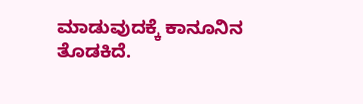ಮಾಡುವುದಕ್ಕೆ ಕಾನೂನಿನ ತೊಡಕಿದೆ.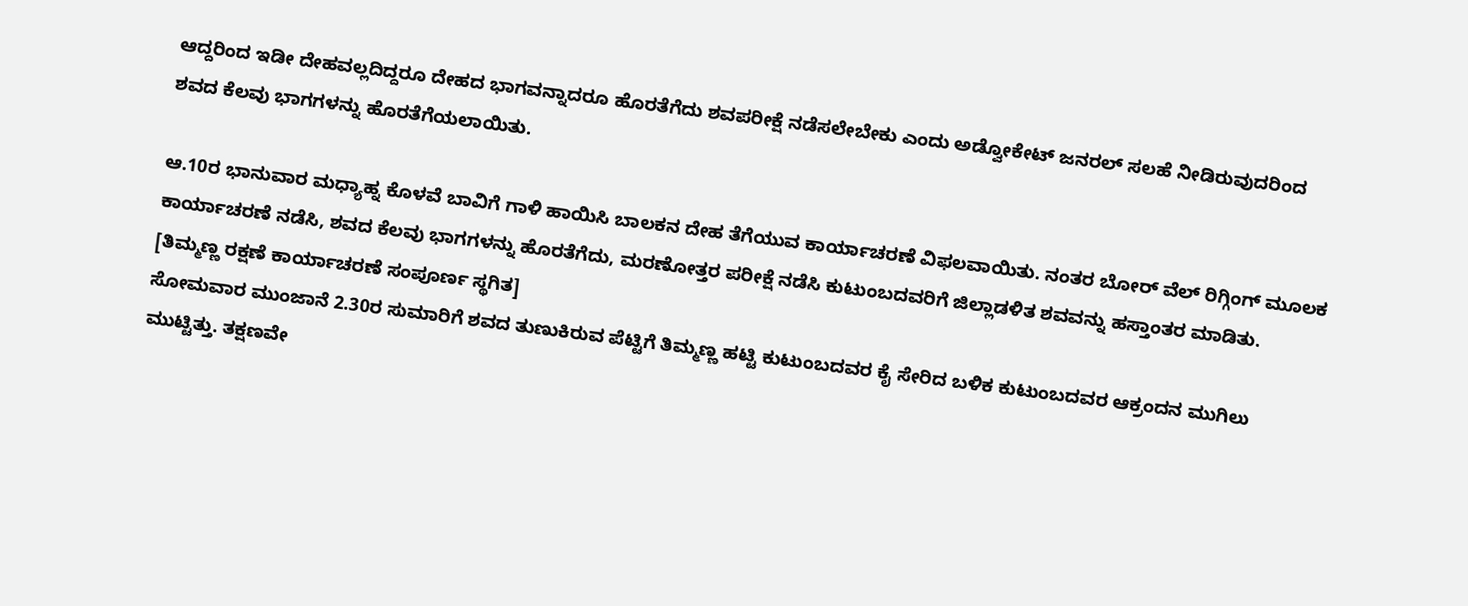ಆದ್ದರಿಂದ ಇಡೀ ದೇಹವಲ್ಲದಿದ್ದರೂ ದೇಹದ ಭಾಗವನ್ನಾದರೂ ಹೊರತೆಗೆದು ಶವಪರೀಕ್ಷೆ ನಡೆಸಲೇಬೇಕು ಎಂದು ಅಡ್ವೋಕೇಟ್ ಜನರಲ್ ಸಲಹೆ ನೀಡಿರುವುದರಿಂದ ಶವದ ಕೆಲವು ಭಾಗಗಳನ್ನು ಹೊರತೆಗೆಯಲಾಯಿತು.

ಆ.10ರ ಭಾನುವಾರ ಮಧ್ಯಾಹ್ನ ಕೊಳವೆ ಬಾವಿಗೆ ಗಾಳಿ ಹಾಯಿಸಿ ಬಾಲಕನ ದೇಹ ತೆಗೆಯುವ ಕಾರ್ಯಾಚರಣೆ ವಿಫಲವಾಯಿತು. ನಂತರ ಬೋರ್ ವೆಲ್ ರಿಗ್ಗಿಂಗ್ ಮೂಲಕ ಕಾರ್ಯಾಚರಣೆ ನಡೆಸಿ, ಶವದ ಕೆಲವು ಭಾಗಗಳನ್ನು ಹೊರತೆಗೆದು, ಮರಣೋತ್ತರ ಪರೀಕ್ಷೆ ನಡೆಸಿ ಕುಟುಂಬದವರಿಗೆ ಜಿಲ್ಲಾಡಳಿತ ಶವವನ್ನು ಹಸ್ತಾಂತರ ಮಾಡಿತು. [ತಿಮ್ಮಣ್ಣ ರಕ್ಷಣೆ ಕಾರ್ಯಾಚರಣೆ ಸಂಪೂರ್ಣ ಸ್ಥಗಿತ]
ಸೋಮವಾರ ಮುಂಜಾನೆ 2.30ರ ಸುಮಾರಿಗೆ ಶವದ ತುಣುಕಿರುವ ಪೆಟ್ಟಿಗೆ ತಿಮ್ಮಣ್ಣ ಹಟ್ಟಿ ಕುಟುಂಬದವರ ಕೈ ಸೇರಿದ ಬಳಿಕ ಕುಟುಂಬದವರ ಆಕ್ರಂದನ ಮುಗಿಲು ಮುಟ್ಟಿತ್ತು. ತಕ್ಷಣವೇ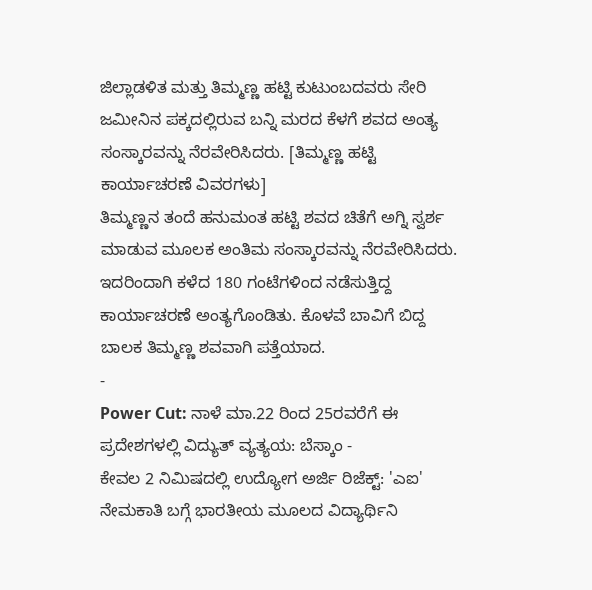ಜಿಲ್ಲಾಡಳಿತ ಮತ್ತು ತಿಮ್ಮಣ್ಣ ಹಟ್ಟಿ ಕುಟುಂಬದವರು ಸೇರಿ ಜಮೀನಿನ ಪಕ್ಕದಲ್ಲಿರುವ ಬನ್ನಿ ಮರದ ಕೆಳಗೆ ಶವದ ಅಂತ್ಯ ಸಂಸ್ಕಾರವನ್ನು ನೆರವೇರಿಸಿದರು. [ತಿಮ್ಮಣ್ಣ ಹಟ್ಟಿ ಕಾರ್ಯಾಚರಣೆ ವಿವರಗಳು]
ತಿಮ್ಮಣ್ಣನ ತಂದೆ ಹನುಮಂತ ಹಟ್ಟಿ ಶವದ ಚಿತೆಗೆ ಅಗ್ನಿ ಸ್ವರ್ಶ ಮಾಡುವ ಮೂಲಕ ಅಂತಿಮ ಸಂಸ್ಕಾರವನ್ನು ನೆರವೇರಿಸಿದರು. ಇದರಿಂದಾಗಿ ಕಳೆದ 180 ಗಂಟೆಗಳಿಂದ ನಡೆಸುತ್ತಿದ್ದ ಕಾರ್ಯಾಚರಣೆ ಅಂತ್ಯಗೊಂಡಿತು. ಕೊಳವೆ ಬಾವಿಗೆ ಬಿದ್ದ ಬಾಲಕ ತಿಮ್ಮಣ್ಣ ಶವವಾಗಿ ಪತ್ತೆಯಾದ.
-
Power Cut: ನಾಳೆ ಮಾ.22 ರಿಂದ 25ರವರೆಗೆ ಈ ಪ್ರದೇಶಗಳಲ್ಲಿ ವಿದ್ಯುತ್ ವ್ಯತ್ಯಯ: ಬೆಸ್ಕಾಂ -
ಕೇವಲ 2 ನಿಮಿಷದಲ್ಲಿ ಉದ್ಯೋಗ ಅರ್ಜಿ ರಿಜೆಕ್ಟ್: 'ಎಐ' ನೇಮಕಾತಿ ಬಗ್ಗೆ ಭಾರತೀಯ ಮೂಲದ ವಿದ್ಯಾರ್ಥಿನಿ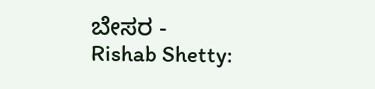ಬೇಸರ -
Rishab Shetty: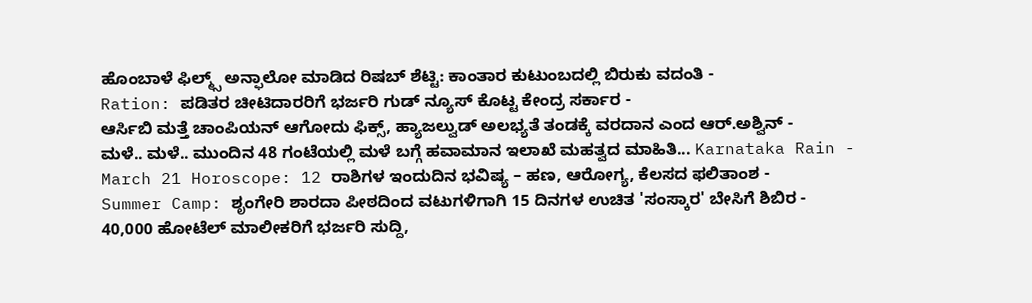ಹೊಂಬಾಳೆ ಫಿಲ್ಮ್ಸ್ ಅನ್ಫಾಲೋ ಮಾಡಿದ ರಿಷಬ್ ಶೆಟ್ಟಿ: ಕಾಂತಾರ ಕುಟುಂಬದಲ್ಲಿ ಬಿರುಕು ವದಂತಿ -
Ration: ಪಡಿತರ ಚೀಟಿದಾರರಿಗೆ ಭರ್ಜರಿ ಗುಡ್ ನ್ಯೂಸ್ ಕೊಟ್ಟ ಕೇಂದ್ರ ಸರ್ಕಾರ -
ಆರ್ಸಿಬಿ ಮತ್ತೆ ಚಾಂಪಿಯನ್ ಆಗೋದು ಫಿಕ್ಸ್, ಹ್ಯಾಜಲ್ವುಡ್ ಅಲಭ್ಯತೆ ತಂಡಕ್ಕೆ ವರದಾನ ಎಂದ ಆರ್.ಅಶ್ವಿನ್ -
ಮಳೆ.. ಮಳೆ.. ಮುಂದಿನ 48 ಗಂಟೆಯಲ್ಲಿ ಮಳೆ ಬಗ್ಗೆ ಹವಾಮಾನ ಇಲಾಖೆ ಮಹತ್ವದ ಮಾಹಿತಿ... Karnataka Rain -
March 21 Horoscope: 12 ರಾಶಿಗಳ ಇಂದುದಿನ ಭವಿಷ್ಯ – ಹಣ, ಆರೋಗ್ಯ, ಕೆಲಸದ ಫಲಿತಾಂಶ -
Summer Camp: ಶೃಂಗೇರಿ ಶಾರದಾ ಪೀಠದಿಂದ ವಟುಗಳಿಗಾಗಿ 15 ದಿನಗಳ ಉಚಿತ 'ಸಂಸ್ಕಾರ' ಬೇಸಿಗೆ ಶಿಬಿರ -
40,000 ಹೋಟೆಲ್ ಮಾಲೀಕರಿಗೆ ಭರ್ಜರಿ ಸುದ್ದಿ,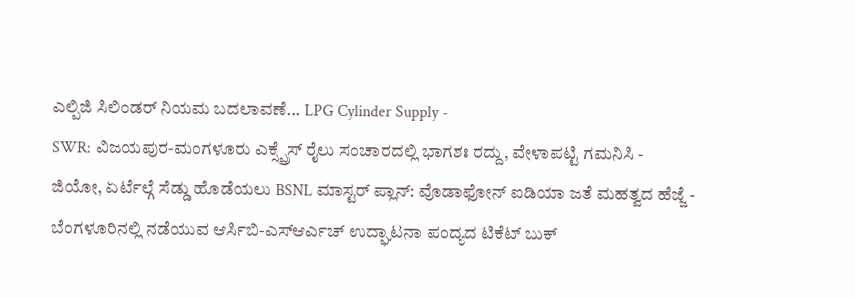ಎಲ್ಪಿಜಿ ಸಿಲಿಂಡರ್ ನಿಯಮ ಬದಲಾವಣೆ... LPG Cylinder Supply -
SWR: ವಿಜಯಪುರ-ಮಂಗಳೂರು ಎಕ್ಸ್ಪ್ರೆಸ್ ರೈಲು ಸಂಚಾರದಲ್ಲಿ ಭಾಗಶಃ ರದ್ದು, ವೇಳಾಪಟ್ಟಿ ಗಮನಿಸಿ -
ಜಿಯೋ, ಏರ್ಟೆಲ್ಗೆ ಸೆಡ್ಡು ಹೊಡೆಯಲು BSNL ಮಾಸ್ಟರ್ ಪ್ಲಾನ್: ವೊಡಾಫೋನ್ ಐಡಿಯಾ ಜತೆ ಮಹತ್ವದ ಹೆಜ್ಜೆ -
ಬೆಂಗಳೂರಿನಲ್ಲಿ ನಡೆಯುವ ಆರ್ಸಿಬಿ-ಎಸ್ಆರ್ಎಚ್ ಉದ್ಘಾಟನಾ ಪಂದ್ಯದ ಟಿಕೆಟ್ ಬುಕ್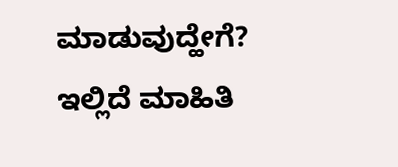ಮಾಡುವುದ್ಹೇಗೆ? ಇಲ್ಲಿದೆ ಮಾಹಿತಿ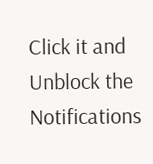Click it and Unblock the Notifications